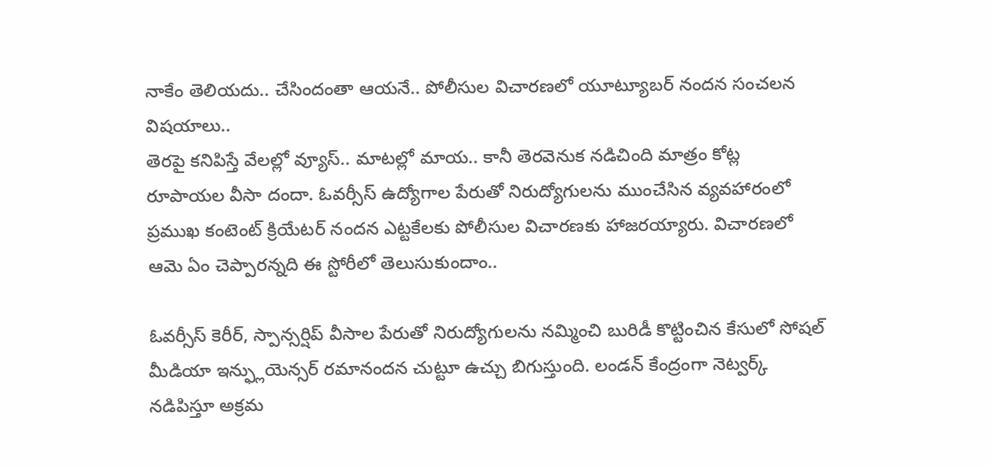నాకేం తెలియదు.. చేసిందంతా ఆయనే.. పోలీసుల విచారణలో యూట్యూబర్ నందన సంచలన విషయాలు..
తెరపై కనిపిస్తే వేలల్లో వ్యూస్.. మాటల్లో మాయ.. కానీ తెరవెనుక నడిచింది మాత్రం కోట్ల రూపాయల వీసా దందా. ఓవర్సీస్ ఉద్యోగాల పేరుతో నిరుద్యోగులను ముంచేసిన వ్యవహారంలో ప్రముఖ కంటెంట్ క్రియేటర్ నందన ఎట్టకేలకు పోలీసుల విచారణకు హాజరయ్యారు. విచారణలో ఆమె ఏం చెప్పారన్నది ఈ స్టోరీలో తెలుసుకుందాం..

ఓవర్సీస్ కెరీర్, స్పాన్సర్షిప్ వీసాల పేరుతో నిరుద్యోగులను నమ్మించి బురిడీ కొట్టించిన కేసులో సోషల్ మీడియా ఇన్ఫ్లుయెన్సర్ రమానందన చుట్టూ ఉచ్చు బిగుస్తుంది. లండన్ కేంద్రంగా నెట్వర్క్ నడిపిస్తూ అక్రమ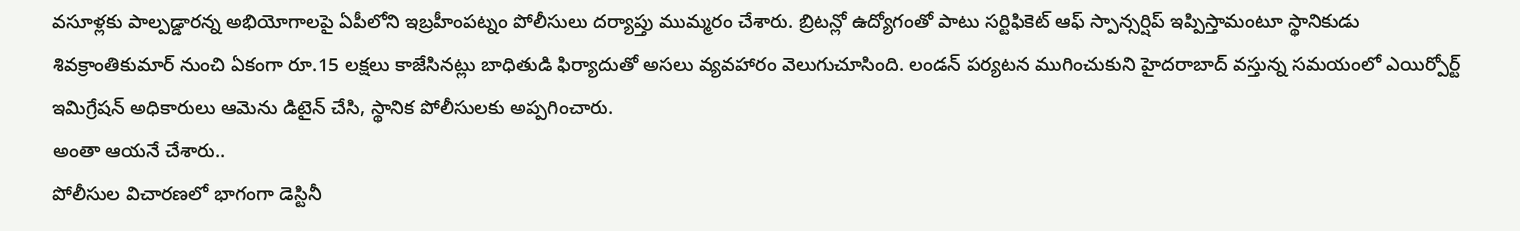వసూళ్లకు పాల్పడ్డారన్న అభియోగాలపై ఏపీలోని ఇబ్రహీంపట్నం పోలీసులు దర్యాప్తు ముమ్మరం చేశారు. బ్రిటన్లో ఉద్యోగంతో పాటు సర్టిఫికెట్ ఆఫ్ స్పాన్సర్షిప్ ఇప్పిస్తామంటూ స్థానికుడు శివక్రాంతికుమార్ నుంచి ఏకంగా రూ.15 లక్షలు కాజేసినట్లు బాధితుడి ఫిర్యాదుతో అసలు వ్యవహారం వెలుగుచూసింది. లండన్ పర్యటన ముగించుకుని హైదరాబాద్ వస్తున్న సమయంలో ఎయిర్పోర్ట్ ఇమిగ్రేషన్ అధికారులు ఆమెను డిటైన్ చేసి, స్థానిక పోలీసులకు అప్పగించారు.
అంతా ఆయనే చేశారు..
పోలీసుల విచారణలో భాగంగా డెస్టినీ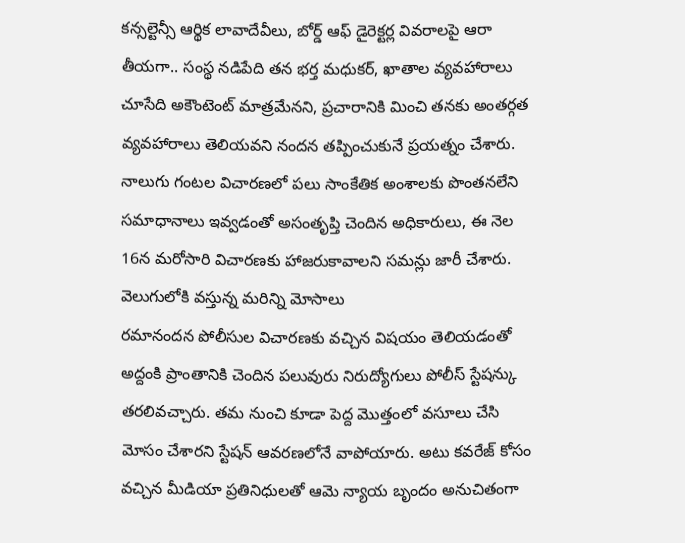కన్సల్టెన్సీ ఆర్థిక లావాదేవీలు, బోర్డ్ ఆఫ్ డైరెక్టర్ల వివరాలపై ఆరా తీయగా.. సంస్థ నడిపేది తన భర్త మధుకర్, ఖాతాల వ్యవహారాలు చూసేది అకౌంటెంట్ మాత్రమేనని, ప్రచారానికి మించి తనకు అంతర్గత వ్యవహారాలు తెలియవని నందన తప్పించుకునే ప్రయత్నం చేశారు. నాలుగు గంటల విచారణలో పలు సాంకేతిక అంశాలకు పొంతనలేని సమాధానాలు ఇవ్వడంతో అసంతృప్తి చెందిన అధికారులు, ఈ నెల 16న మరోసారి విచారణకు హాజరుకావాలని సమన్లు జారీ చేశారు.
వెలుగులోకి వస్తున్న మరిన్ని మోసాలు
రమానందన పోలీసుల విచారణకు వచ్చిన విషయం తెలియడంతో అద్దంకి ప్రాంతానికి చెందిన పలువురు నిరుద్యోగులు పోలీస్ స్టేషన్కు తరలివచ్చారు. తమ నుంచి కూడా పెద్ద మొత్తంలో వసూలు చేసి మోసం చేశారని స్టేషన్ ఆవరణలోనే వాపోయారు. అటు కవరేజ్ కోసం వచ్చిన మీడియా ప్రతినిధులతో ఆమె న్యాయ బృందం అనుచితంగా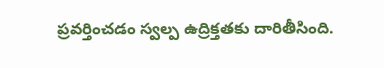ప్రవర్తించడం స్వల్ప ఉద్రిక్తతకు దారితీసింది.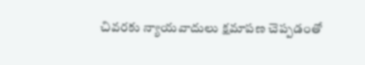చివరకు న్యాయవాదులు క్షమాపణ చెప్పడంతో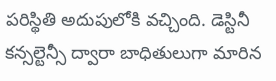పరిస్థితి అదుపులోకి వచ్చింది. డెస్టినీ కన్సల్టెన్సీ ద్వారా బాధితులుగా మారిన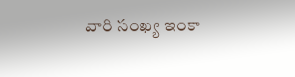వారి సంఖ్య ఇంకా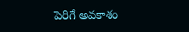పెరిగే అవకాశం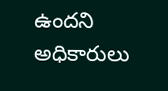ఉందని అధికారులు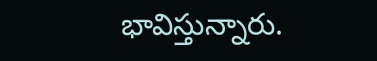భావిస్తున్నారు.